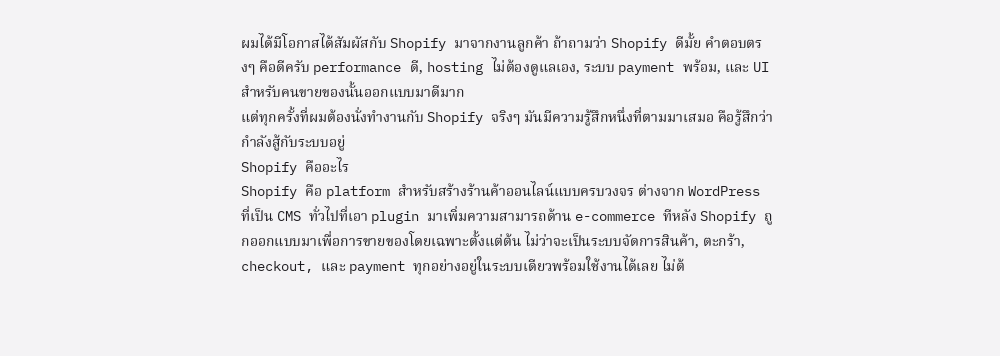ผมได้มีโอกาสได้สัมผัสกับ Shopify มาจากงานลูกค้า ถ้าถามว่า Shopify ดีมั้ย คำตอบตรงๆ คือดีครับ performance ดี, hosting ไม่ต้องดูแลเอง, ระบบ payment พร้อม, และ UI สำหรับคนขายของนั้นออกแบบมาดีมาก
แต่ทุกครั้งที่ผมต้องนั่งทำงานกับ Shopify จริงๆ มันมีความรู้สึกหนึ่งที่ตามมาเสมอ คือรู้สึกว่ากำลังสู้กับระบบอยู่
Shopify คืออะไร
Shopify คือ platform สำหรับสร้างร้านค้าออนไลน์แบบครบวงจร ต่างจาก WordPress ที่เป็น CMS ทั่วไปที่เอา plugin มาเพิ่มความสามารถด้าน e-commerce ทีหลัง Shopify ถูกออกแบบมาเพื่อการขายของโดยเฉพาะตั้งแต่ต้น ไม่ว่าจะเป็นระบบจัดการสินค้า, ตะกร้า, checkout, และ payment ทุกอย่างอยู่ในระบบเดียวพร้อมใช้งานได้เลย ไม่ต้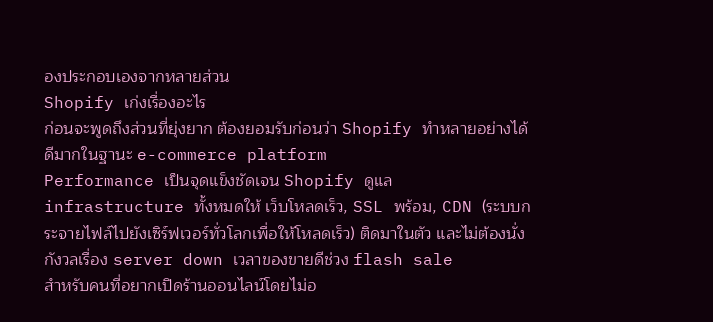องประกอบเองจากหลายส่วน
Shopify เก่งเรื่องอะไร
ก่อนจะพูดถึงส่วนที่ยุ่งยาก ต้องยอมรับก่อนว่า Shopify ทำหลายอย่างได้ดีมากในฐานะ e-commerce platform
Performance เป็นจุดแข็งชัดเจน Shopify ดูแล infrastructure ทั้งหมดให้ เว็บโหลดเร็ว, SSL พร้อม, CDN (ระบบกระจายไฟล์ไปยังเซิร์ฟเวอร์ทั่วโลกเพื่อให้โหลดเร็ว) ติดมาในตัว และไม่ต้องนั่งกังวลเรื่อง server down เวลาของขายดีช่วง flash sale
สำหรับคนที่อยากเปิดร้านออนไลน์โดยไม่อ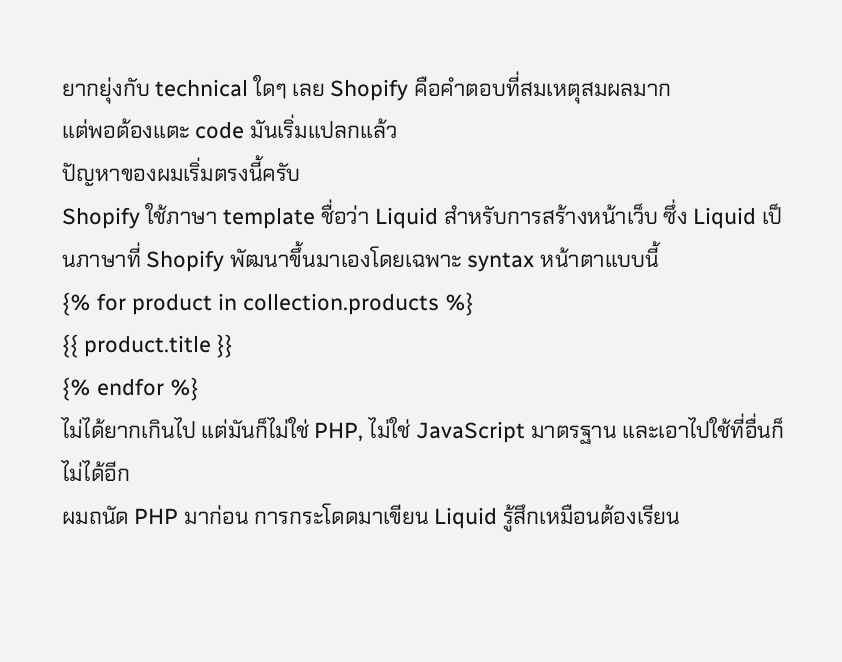ยากยุ่งกับ technical ใดๆ เลย Shopify คือคำตอบที่สมเหตุสมผลมาก
แต่พอต้องแตะ code มันเริ่มแปลกแล้ว
ปัญหาของผมเริ่มตรงนี้ครับ
Shopify ใช้ภาษา template ชื่อว่า Liquid สำหรับการสร้างหน้าเว็บ ซึ่ง Liquid เป็นภาษาที่ Shopify พัฒนาขึ้นมาเองโดยเฉพาะ syntax หน้าตาแบบนี้
{% for product in collection.products %}
{{ product.title }}
{% endfor %}
ไม่ได้ยากเกินไป แต่มันก็ไม่ใช่ PHP, ไม่ใช่ JavaScript มาตรฐาน และเอาไปใช้ที่อื่นก็ไม่ได้อีก
ผมถนัด PHP มาก่อน การกระโดดมาเขียน Liquid รู้สึกเหมือนต้องเรียน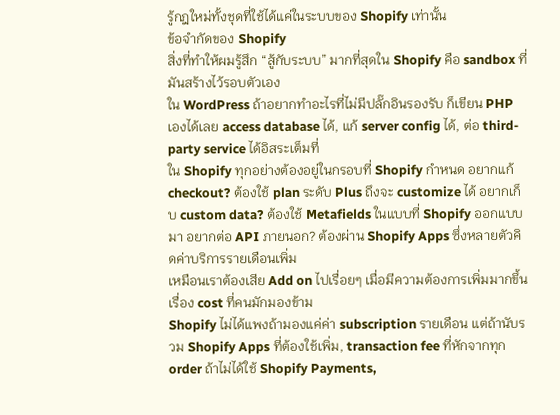รู้กฎใหม่ทั้งชุดที่ใช้ได้แค่ในระบบของ Shopify เท่านั้น
ข้อจำกัดของ Shopify
สิ่งที่ทำให้ผมรู้สึก “สู้กับระบบ” มากที่สุดใน Shopify คือ sandbox ที่มันสร้างไว้รอบตัวเอง
ใน WordPress ถ้าอยากทำอะไรที่ไม่มีปลั๊กอินรองรับ ก็เขียน PHP เองได้เลย access database ได้, แก้ server config ได้, ต่อ third-party service ได้อิสระเต็มที่
ใน Shopify ทุกอย่างต้องอยู่ในกรอบที่ Shopify กำหนด อยากแก้ checkout? ต้องใช้ plan ระดับ Plus ถึงจะ customize ได้ อยากเก็บ custom data? ต้องใช้ Metafields ในแบบที่ Shopify ออกแบบมา อยากต่อ API ภายนอก? ต้องผ่าน Shopify Apps ซึ่งหลายตัวคิดค่าบริการรายเดือนเพิ่ม
เหมือนเราต้องเสีย Add on ไปเรื่อยๆ เมื่อมีความต้องการเพิ่มมากขึ้น
เรื่อง cost ที่คนมักมองข้าม
Shopify ไม่ได้แพงถ้ามองแค่ค่า subscription รายเดือน แต่ถ้านับรวม Shopify Apps ที่ต้องใช้เพิ่ม, transaction fee ที่หักจากทุก order ถ้าไม่ได้ใช้ Shopify Payments,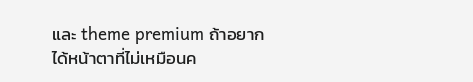และ theme premium ถ้าอยากได้หน้าตาที่ไม่เหมือนค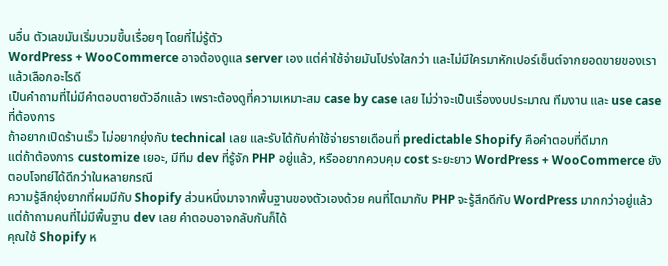นอื่น ตัวเลขมันเริ่มบวมขึ้นเรื่อยๆ โดยที่ไม่รู้ตัว
WordPress + WooCommerce อาจต้องดูแล server เอง แต่ค่าใช้จ่ายมันโปร่งใสกว่า และไม่มีใครมาหักเปอร์เซ็นต์จากยอดขายของเรา
แล้วเลือกอะไรดี
เป็นคำถามที่ไม่มีคำตอบตายตัวอีกแล้ว เพราะต้องดูที่ความเหมาะสม case by case เลย ไม่ว่าจะเป็นเรื่องงบประมาณ ทีมงาน และ use case ที่ต้องการ
ถ้าอยากเปิดร้านเร็ว ไม่อยากยุ่งกับ technical เลย และรับได้กับค่าใช้จ่ายรายเดือนที่ predictable Shopify คือคำตอบที่ดีมาก
แต่ถ้าต้องการ customize เยอะ, มีทีม dev ที่รู้จัก PHP อยู่แล้ว, หรืออยากควบคุม cost ระยะยาว WordPress + WooCommerce ยังตอบโจทย์ได้ดีกว่าในหลายกรณี
ความรู้สึกยุ่งยากที่ผมมีกับ Shopify ส่วนหนึ่งมาจากพื้นฐานของตัวเองด้วย คนที่โตมากับ PHP จะรู้สึกดีกับ WordPress มากกว่าอยู่แล้ว แต่ถ้าถามคนที่ไม่มีพื้นฐาน dev เลย คำตอบอาจกลับกันก็ได้
คุณใช้ Shopify ห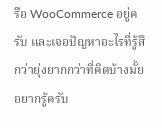รือ WooCommerce อยู่ครับ และเจอปัญหาอะไรที่รู้สึกว่ายุ่งยากกว่าที่คิดบ้างมั้ย อยากรู้ครับ